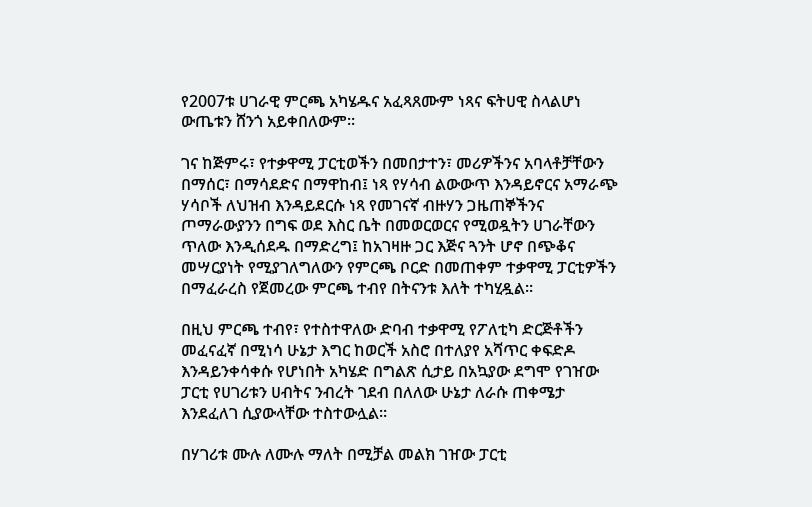የ2007ቱ ሀገራዊ ምርጫ አካሄዱና አፈጻጸሙም ነጻና ፍትሀዊ ስላልሆነ ውጤቱን ሸንጎ አይቀበለውም።

ገና ከጅምሩ፣ የተቃዋሚ ፓርቲወችን በመበታተን፣ መሪዎችንና አባላቶቻቸውን በማሰር፣ በማሳደድና በማዋከብ፤ ነጻ የሃሳብ ልውውጥ እንዳይኖርና አማራጭ ሃሳቦች ለህዝብ እንዳይደርሱ ነጻ የመገናኛ ብዙሃን ጋዜጠኞችንና ጦማራውያንን በግፍ ወደ እስር ቤት በመወርወርና የሚወዷትን ሀገራቸውን ጥለው እንዲሰደዱ በማድረግ፤ ከአገዛዙ ጋር እጅና ጓንት ሆኖ በጭቆና መሣርያነት የሚያገለግለውን የምርጫ ቦርድ በመጠቀም ተቃዋሚ ፓርቲዎችን በማፈራረስ የጀመረው ምርጫ ተብየ በትናንቱ እለት ተካሂዷል።

በዚህ ምርጫ ተብየ፣ የተስተዋለው ድባብ ተቃዋሚ የፖለቲካ ድርጅቶችን መፈናፈኛ በሚነሳ ሁኔታ እግር ከወርች አስሮ በተለያየ አሻጥር ቀፍድዶ እንዳይንቀሳቀሱ የሆነበት አካሄድ በግልጽ ሲታይ በአኳያው ደግሞ የገዠው ፓርቲ የሀገሪቱን ሀብትና ንብረት ገደብ በለለው ሁኔታ ለራሱ ጠቀሜታ እንደፈለገ ሲያውላቸው ተስተውሏል።

በሃገሪቱ ሙሉ ለሙሉ ማለት በሚቻል መልክ ገዠው ፓርቲ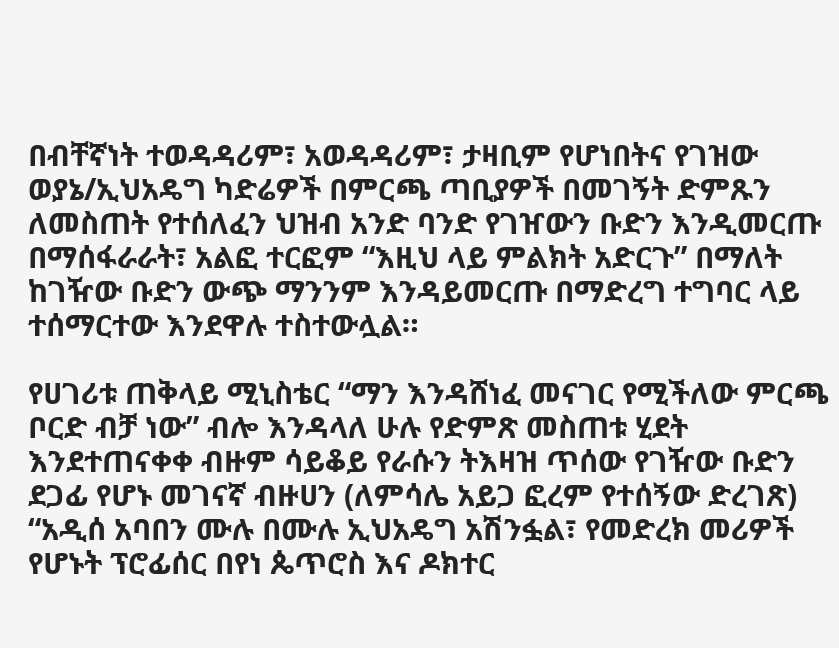በብቸኛነት ተወዳዳሪም፣ አወዳዳሪም፣ ታዛቢም የሆነበትና የገዝው ወያኔ/ኢህአዴግ ካድሬዎች በምርጫ ጣቢያዎች በመገኝት ድምጹን ለመስጠት የተሰለፈን ህዝብ አንድ ባንድ የገዠውን ቡድን እንዲመርጡ በማሰፋራራት፣ አልፎ ተርፎም “እዚህ ላይ ምልክት አድርጉ” በማለት ከገዥው ቡድን ውጭ ማንንም እንዳይመርጡ በማድረግ ተግባር ላይ ተሰማርተው እንደዋሉ ተስተውሏል።

የሀገሪቱ ጠቅላይ ሚኒስቴር “ማን እንዳሸነፈ መናገር የሚችለው ምርጫ ቦርድ ብቻ ነው” ብሎ እንዳላለ ሁሉ የድምጽ መስጠቱ ሂደት እንደተጠናቀቀ ብዙም ሳይቆይ የራሱን ትእዛዝ ጥሰው የገዥው ቡድን ደጋፊ የሆኑ መገናኛ ብዙሀን (ለምሳሌ አይጋ ፎረም የተሰኝው ድረገጽ) “አዲሰ አባበን ሙሉ በሙሉ ኢህአዴግ አሽንፏል፣ የመድረክ መሪዎች የሆኑት ፕሮፊሰር በየነ ጴጥሮስ እና ዶክተር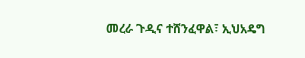መረራ ጉዲና ተሸንፈዋል፣ ኢህአዴግ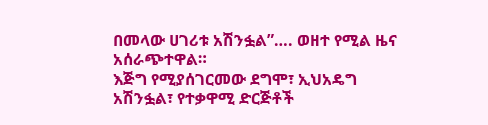በመላው ሀገሪቱ አሽንፏል”…. ወዘተ የሚል ዜና አሰራጭተዋል።
እጅግ የሚያሰገርመው ደግሞ፣ ኢህአዴግ አሽንፏል፣ የተቃዋሚ ድርጅቶች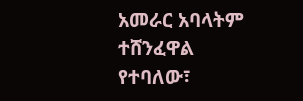አመራር አባላትም ተሸንፈዋል የተባለው፣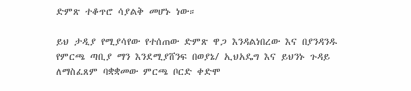ድምጽ ተቆጥሮ ሳያልቅ መሆኑ ነው።

ይህ ታዲያ የሚያሳየው የተሰጠው ድምጽ ዋጋ እንዳልነበረው እና በያንዳንዱ የምርጫ ጣቢያ ማን እንደሚያሸንፍ በወያኔ/ ኢህአዴግ እና ይህንኑ ጉዳይ ለማስፈጸም ባቋቋመው ምርጫ ቦርድ ቀድሞ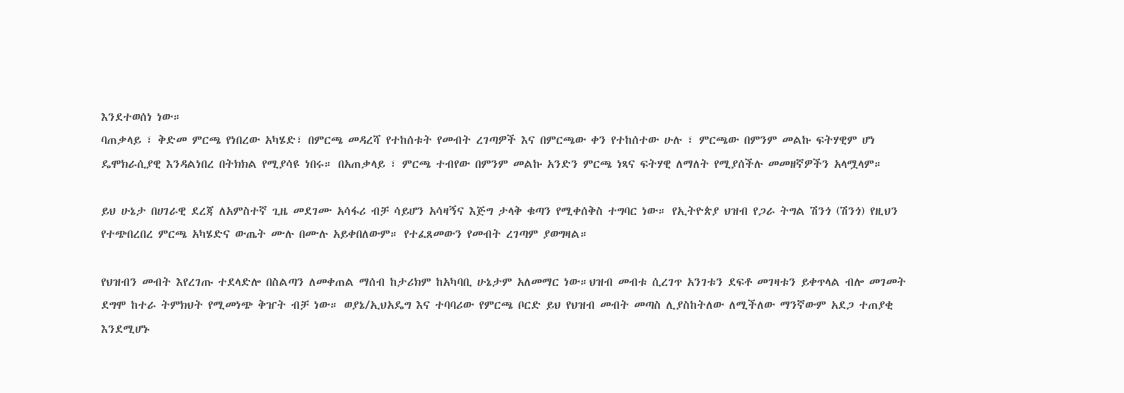እንደተወሰነ ነው።
ባጠቃላይ ፣ ቅድመ ምርጫ የነበረው አካሄድ፣ በምርጫ መዳረሻ የተከሰቱት የመብት ረገጣዎች እና በምርጫው ቀን የተከሰተው ሁሉ ፣ ምርጫው በምንም መልኩ ፍትሃዊም ሆነ ዴሞክራሲያዊ እንዳልነበረ በትክክል የሚያሳዩ ነበሩ። በአጠቃላይ ፣ ምርጫ ተብየው በምንም መልኩ አንድን ምርጫ ነጻና ፍትሃዊ ለማለት የሚያሰችሉ መመዘኛዎችን አላሟላም።

ይህ ሁኔታ በሀገራዊ ደረጃ ለአምስተኛ ጊዜ መደገሙ አሳፋሪ ብቻ ሳይሆን አሳዛኝና እጅግ ታላቅ ቁጣን የሚቀሰቅስ ተግባር ነው። የኢትዮጵያ ህዝብ የጋራ ትግል ሽንጎ (ሽንጎ) የዚህን የተጭበረበረ ምርጫ አካሄድና ውጤት ሙሉ በሙሉ አይቀበለውም። የተፈጸመውን የመብት ረገጣም ያወግዛል።

የህዝብን መብት እየረገጡ ተደላድሎ በስልጣን ለመቀጠል ማሰብ ከታሪክም ከአካባቢ ሁኔታም አለመማር ነው።ህዝብ መብቱ ሲረገጥ አንገቱን ደፍቶ መገዛቱን ይቀጥላል ብሎ መገመት ደግሞ ከተራ ትምክህት የሚመነጭ ቅዠት ብቻ ነው። ወያኔ/ኢህአዴግ እና ተባባሪው የምርጫ ቦርድ ይህ የህዝብ መብት መጣስ ሊያስከትለው ለሚችለው ማንኛውም አደጋ ተጠያቂ እንደሚሆኑ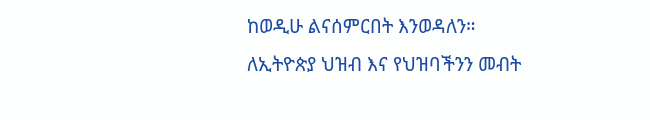ከወዲሁ ልናሰምርበት እንወዳለን።
ለኢትዮጵያ ህዝብ እና የህዝባችንን መብት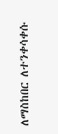ለማስከበር ለተንቀሳቀሱ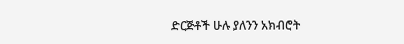ድርጅቶች ሁሉ ያለንን አክብሮት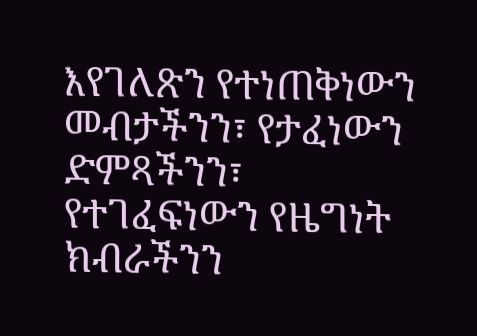እየገለጽን የተነጠቅነውን መብታችንን፣ የታፈነውን ድምጻችንን፣ የተገፈፍነውን የዜግነት ክብራችንን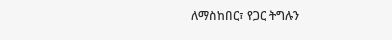ለማስከበር፣ የጋር ትግሉን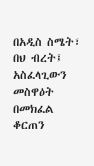በአዲስ ስሜት፣ በህ ብረት፤ አስፈላጊውን መስዋዕት በመክፈል ቆርጠን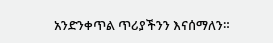አንድንቀጥል ጥሪያችንን እናሰማለን።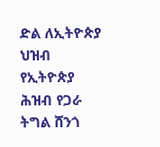ድል ለኢትዮጵያ ህዝብ
የኢትዮጵያ ሕዝብ የጋራ ትግል ሸንጎ